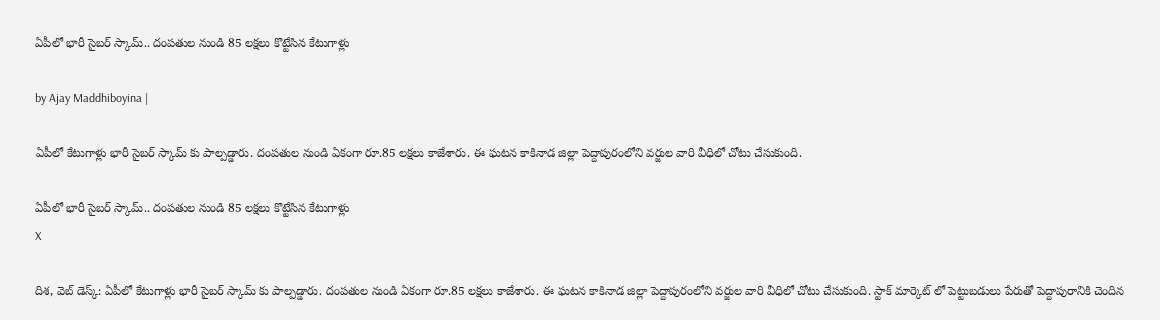ఏపీలో భారీ సైబర్ స్కామ్.. దంపతుల నుండి 85 లక్షలు కొట్టేసిన కేటుగాళ్లు

by Ajay Maddhiboyina |

ఏపీలో కేటుగాళ్లు భారీ సైబ‌ర్ స్కామ్ కు పాల్ప‌డ్డారు. దంప‌తుల నుండి ఏకంగా రూ.85 ల‌క్ష‌లు కాజేశారు. ఈ ఘ‌టన కాకినాడ జిల్లా పెద్దాపురంలోని వ‌ర్జుల వారి వీధిలో చోటు చేసుకుంది.

ఏపీలో భారీ సైబర్ స్కామ్.. దంపతుల నుండి 85 లక్షలు కొట్టేసిన కేటుగాళ్లు
X

దిశ‌, వెబ్ డెస్క్: ఏపీలో కేటుగాళ్లు భారీ సైబ‌ర్ స్కామ్ కు పాల్ప‌డ్డారు. దంప‌తుల నుండి ఏకంగా రూ.85 ల‌క్ష‌లు కాజేశారు. ఈ ఘ‌టన కాకినాడ జిల్లా పెద్దాపురంలోని వ‌ర్జుల వారి వీధిలో చోటు చేసుకుంది. స్టాక్ మార్కెట్ లో పెట్టుబ‌డులు పేరుతో పెద్దాపురానికి చెందిన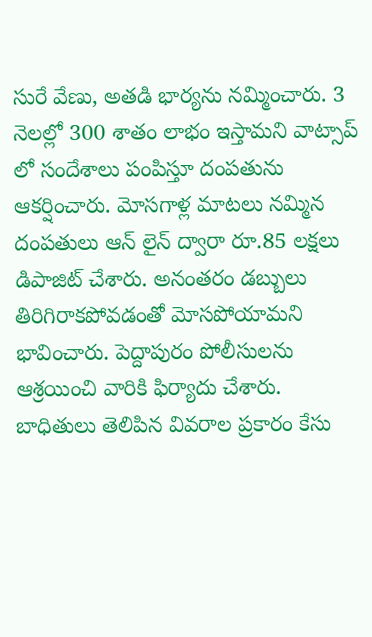సురే వేణు, అత‌డి భార్య‌ను న‌మ్మించారు. 3 నెల‌ల్లో 300 శాతం లాభం ఇస్తామ‌ని వాట్సాప్ లో సందేశాలు పంపిస్తూ దంప‌తును ఆక‌ర్షించారు. మోసగాళ్ల మాట‌లు న‌మ్మిన దంపతులు ఆన్ లైన్ ద్వారా రూ.85 ల‌క్ష‌లు డిపాజిట్ చేశారు. అనంత‌రం డ‌బ్బులు తిరిగిరాక‌పోవ‌డంతో మోస‌పోయామ‌ని భావించారు. పెద్దాపురం పోలీసుల‌ను ఆశ్ర‌యించి వారికి ఫిర్యాదు చేశారు. బాధితులు తెలిపిన వివ‌రాల ప్ర‌కారం కేసు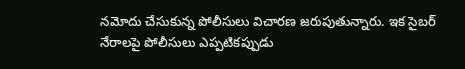న‌మోదు చేసుకున్న పోలీసులు విచార‌ణ జ‌రుపుతున్నారు. ఇక సైబ‌ర్ నేరాల‌పై పోలీసులు ఎప్ప‌టిక‌ప్పుడు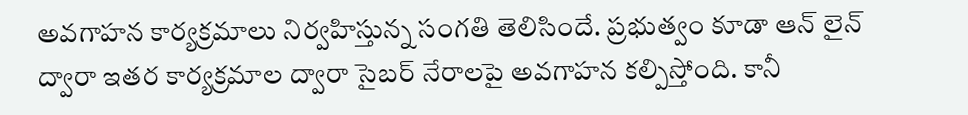అవ‌గాహన కార్య‌క్ర‌మాలు నిర్వ‌హిస్తున్న సంగ‌తి తెలిసిందే. ప్ర‌భుత్వం కూడా ఆన్ లైన్ ద్వారా ఇత‌ర కార్య‌క్ర‌మాల ద్వారా సైబ‌ర్ నేరాల‌పై అవ‌గాహ‌న క‌ల్పిస్తోంది. కానీ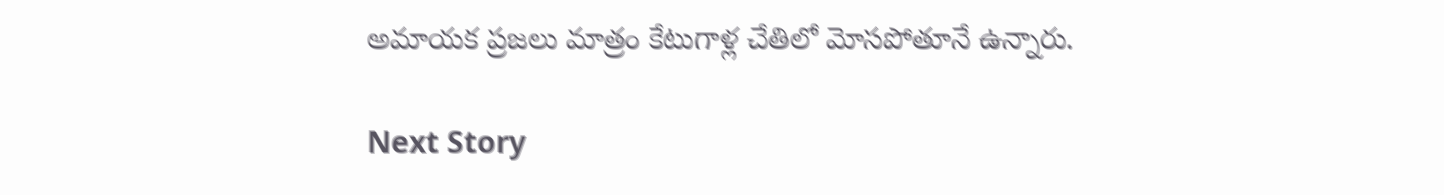అమాయ‌క ప్ర‌జ‌లు మాత్రం కేటుగాళ్ల చేతిలో మోస‌పోతూనే ఉన్నారు.

Next Story